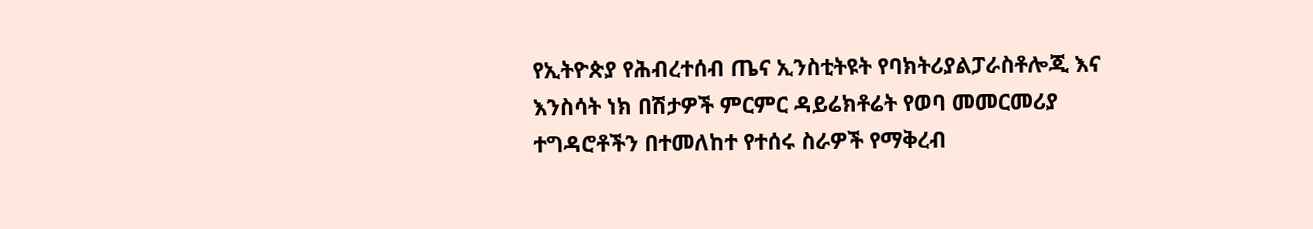የኢትዮጵያ የሕብረተሰብ ጤና ኢንስቲትዩት የባክትሪያልፓራስቶሎጂ እና እንስሳት ነክ በሽታዎች ምርምር ዳይሬክቶሬት የወባ መመርመሪያ ተግዳሮቶችን በተመለከተ የተሰሩ ስራዎች የማቅረብ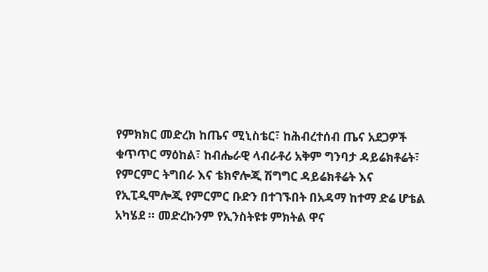የምክክር መድረክ ከጤና ሚኒስቴር፣ ከሕብረተሰብ ጤና አደጋዎች ቁጥጥር ማዕከል፣ ከብሔራዊ ላብራቶሪ አቅም ግንባታ ዳይሬክቶሬት፣ የምርምር ትግበራ እና ቴክኖሎጂ ሽግግር ዳይሬክቶሬት እና የኢፒዲሞሎጂ የምርምር ቡድን በተገኙበት በአዳማ ከተማ ድሬ ሆቴል አካሄደ ። መድረኩንም የኢንስትዩቱ ምክትል ዋና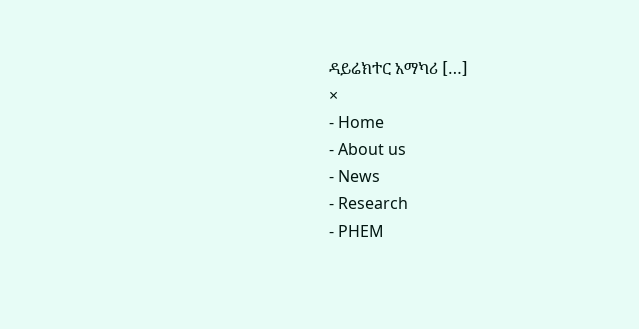ዳይሬክተር አማካሪ […]
×
- Home
- About us
- News
- Research
- PHEM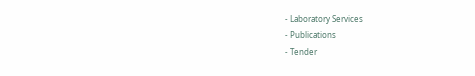- Laboratory Services
- Publications
- Tender